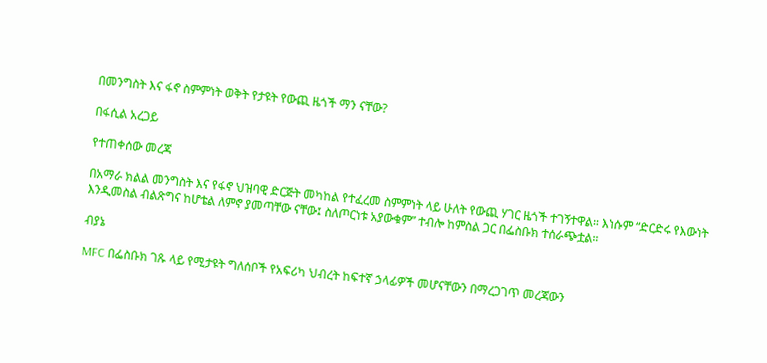በመንግስት እና ፋኖ ስምምነት ወቅት የታዩት የውጪ ዜጎች ማን ናቸው?

በፋሲል አረጋይ

የተጠቀሰው መረጃ

በአማራ ክልል መንግስት እና የፋኖ ህዝባዊ ድርጅት መካከል የተፈረመ ስምምነት ላይ ሁለት የውጪ ሃገር ዜጎች ተገኝተዋል። እነሱም “ድርድሩ የእውነት እንዲመስል ብልጽግና ከሆቴል ለምኖ ያመጣቸው ናቸው፤ ስለጦርነቱ አያውቁም” ተብሎ ከምስል ጋር በፌስቡክ ተሰራጭቷል።

ብያኔ

MFC በፌስቡክ ገጹ ላይ የሚታዩት ግለሰቦች የአፍሪካ ህብረት ከፍተኛ ኃላፊዎች መሆናቸውን በማረጋገጥ መረጃውን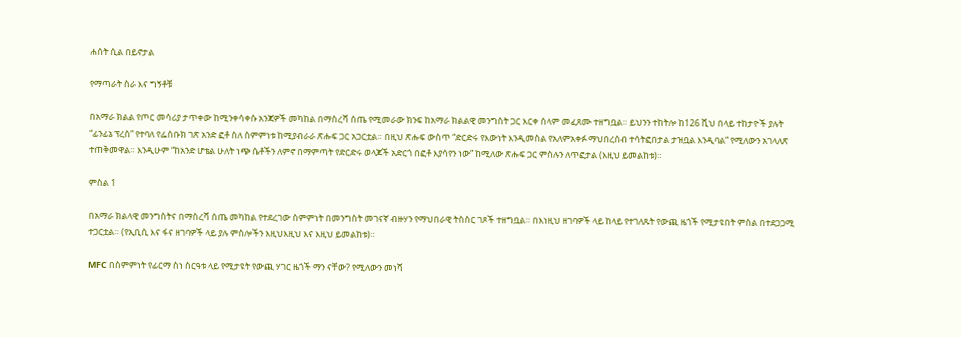ሐሰት ሲል በይኖታል

የማጣራት ስራ እና ግኝቶቹ

በአማራ ክልል የጦር መሳሪያ ታጥቀው ከሚንቀሳቀሱ አንጃዎች መካከል በማስረሻ ሰጤ የሚመራው ክንፍ ከአማራ ክልልዊ መንግስት ጋር እርቀ ሰላም መፈጸሙ ተዘግቧል። ይህንን ተከትሎ ከ126 ሺህ በላይ ተከታዮች ያሉት “ፊንፊኔ ፕረስ” የተባለ የፌስቡክ ገጽ አንድ ፎቶ ስለ ስምምነቱ ከሚያብራራ ጽሑፍ ጋር አጋርቷል። በዚህ ጽሑፍ ውስጥ “ድርድሩ የእውነት እንዲመስል የአለምአቀፉ ማህበረሰብ ተሳትፎበታል ታዝቧል እንዲባል” የሚለውን አገላለጽ ተጠቅመዋል። እንዲሁም “ከአንድ ሆቴል ሁለት ነጭ ሴቶችን ለምኖ በማምጣት የድርድሩ ወላጆች አድርጎ በፎቶ እያሳየን ነው” ከሚለው ጽሑፍ ጋር ምስሉን ለጥፎታል (እዚህ ይመልከቱ)።

ምስል 1

በአማራ ክልላዊ መንግስትና በማስረሻ ሰጤ መካከል የተደረገው ስምምነት በመንግስት መገናኛ ብዙሃን የማህበራዊ ትስስር ገጾች ተዘግቧል። በእነዚህ ዘገባዎች ላይ ከላይ የተገለጹት የውጪ ዜጎች የሚታዩበት ምስል በተደጋጋሚ ተጋርቷል። (የኢቢሲ እና ፋና ዘገባዎች ላይ ያሉ ምስሎችን እዚህእዚህ እና እዚህ ይመልከቱ)።

MFC በስምምነት የፊርማ ስነ ስርዓቱ ላይ የሚታዩት የውጪ ሃገር ዜጎች ማን ናቸው? የሚለውን መነሻ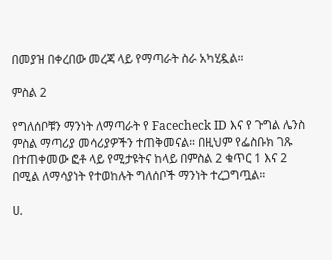በመያዝ በቀረበው መረጃ ላይ የማጣራት ስራ አካሂዷል።

ምስል 2

የግለሰቦቹን ማንነት ለማጣራት የ Facecheck ID እና የ ጉግል ሌንስ ምስል ማጣሪያ መሳሪያዎችን ተጠቅመናል። በዚህም የፌስቡክ ገጹ በተጠቀመው ፎቶ ላይ የሚታዩትና ከላይ በምስል 2 ቁጥር 1 እና 2 በሚል ለማሳያነት የተወከሉት ግለሰቦች ማንነት ተረጋግጧል።

ሀ.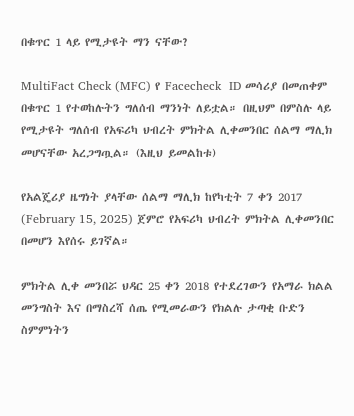በቁጥር 1 ላይ የሚታዩት ማን ናቸው?

MultiFact Check (MFC) የ Facecheck  ID መሳሪያ በመጠቀም በቁጥር 1 የተወከሉትን ግለሰብ ማንነት ለይቷል። በዚህም በምስሉ ላይ የሚታዩት ግለሰብ የአፍሪካ ህብረት ምክትል ሊቀመንበር ሰልማ ማሊክ መሆናቸው አረጋግጧል። (እዚህ ይመልከቱ)

የአልጄሪያ ዜግነት ያላቸው ሰልማ ማሊክ ከየካቲት 7 ቀን 2017 (February 15, 2025) ጀምሮ የአፍሪካ ህብረት ምክትል ሊቀመንበር በመሆን እየሰሩ ይገኛል።

ምክትል ሊቀ መንበሯ ህዳር 25 ቀን 2018 የተደረገውን የአማራ ክልል መንግስት እና በማስረሻ ሰጤ የሚመራውን የክልሉ ታጣቂ ቡድን ስምምነትን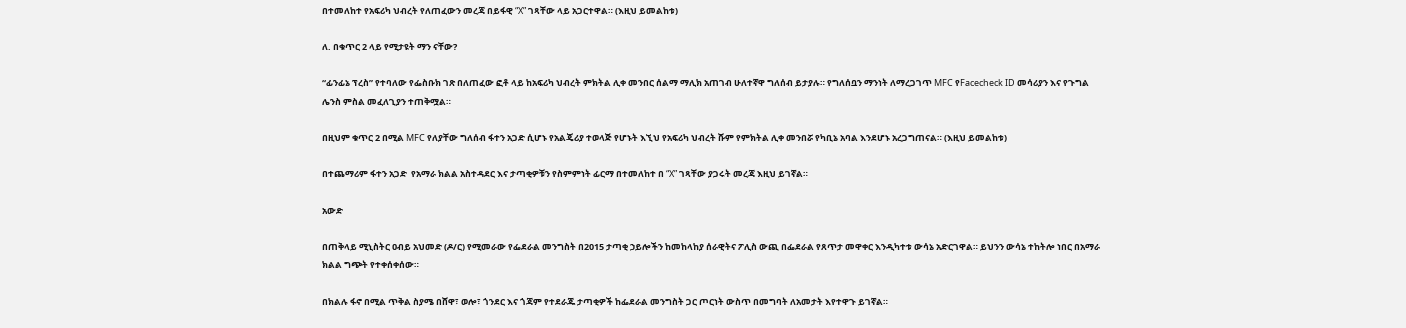በተመለከተ የአፍሪካ ህብረት የለጠፈውን መረጃ በይፋዊ “X” ገጻቸው ላይ አጋርተዋል። (እዚህ ይመልከቱ)

ለ. በቁጥር 2 ላይ የሚታዩት ማን ናቸው?

“ፊንፊኔ ፕረስ” የተባለው የፌስቡክ ገጽ በለጠፈው ፎቶ ላይ ከአፍሪካ ህብረት ምክትል ሊቀ መንበር ሰልማ ማሊክ አጠገብ ሁለተኛዋ ግለሰብ ይታያሉ። የግለሰቧን ማንነት ለማረጋገጥ MFC የFacecheck ID መሳሪያን እና የጉግል ሌንስ ምስል መፈለጊያን ተጠቅሟል።

በዚህም ቁጥር 2 በሚል MFC የለያቸው ግለሰብ ፋተን አጋድ ሲሆኑ የአልጄሪያ ተወላጅ የሆኑት እኚህ የአፍሪካ ህብረት ሹም የምክትል ሊቀ መንበሯ የካቢኔ አባል እንደሆኑ አረጋግጠናል። (እዚህ ይመልከቱ)

በተጨማሪም ፋተን አጋድ  የአማራ ክልል አስተዳደር እና ታጣቂዎቹን የስምምነት ፊርማ በተመለከተ በ “X” ገጻቸው ያጋሩት መረጃ እዚህ ይገኛል።

አውድ

በጠቅላይ ሚኒስትር ዐብይ አህመድ (ዶ/ር) የሚመራው የፌደራል መንግስት በ2015 ታጣቂ ኃይሎችን ከመከላከያ ሰራዊትና ፖሊስ ውጪ በፌደራል የጸጥታ መዋቀር እንዲካተቱ ውሳኔ አድርገዋል። ይህንን ውሳኔ ተከትሎ ነበር በአማራ ክልል ግጭት የተቀሰቀሰው።

በክልሉ ፋኖ በሚል ጥቅል ስያሜ በሸዋ፣ ወሎ፣ ጎንደር እና ጎጃም የተደራጁ ታጣቂዎች ከፌደራል መንግስት ጋር ጦርነት ውስጥ በመግባት ለአመታት እየተዋጉ ይገኛል።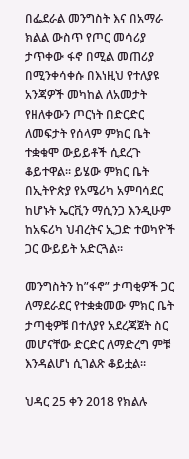በፌደራል መንግስት እና በአማራ ክልል ውስጥ የጦር መሳሪያ ታጥቀው ፋኖ በሚል መጠሪያ በሚንቀሳቀሱ በእነዚህ የተለያዩ አንጃዎች መካከል ለአመታት የዘለቀውን ጦርነት በድርድር ለመፍታት የሰላም ምክር ቤት ተቋቁሞ ውይይቶች ሲደረጉ ቆይተዋል። ይሄው ምክር ቤት በኢትዮጵያ የአሜሪካ አምባሳደር ከሆኑት ኤርቪን ማሲንጋ እንዲሁም ከአፍሪካ ህብረትና ኢጋድ ተወካዮች ጋር ውይይት አድርጓል።

መንግስትን ከ”ፋኖ” ታጣቂዎች ጋር ለማደራደር የተቋቋመው ምክር ቤት ታጣቂዎቹ በተለያየ አደረጃጀት ስር መሆናቸው ድርድር ለማድረግ ምቹ እንዳልሆነ ሲገልጽ ቆይቷል።

ህዳር 25 ቀን 2018 የክልሉ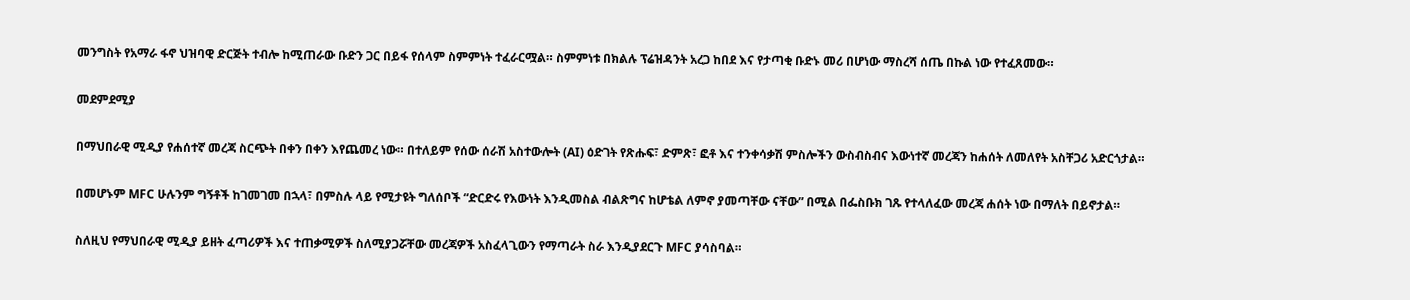መንግስት የአማራ ፋኖ ህዝባዊ ድርጅት ተብሎ ከሚጠራው ቡድን ጋር በይፋ የሰላም ስምምነት ተፈራርሟል። ስምምነቱ በክልሉ ፕሬዝዳንት አረጋ ከበደ እና የታጣቂ ቡድኑ መሪ በሆነው ማስረሻ ሰጤ በኩል ነው የተፈጸመው።

መደምደሚያ

በማህበራዊ ሚዲያ የሐሰተኛ መረጃ ስርጭት በቀን በቀን እየጨመረ ነው። በተለይም የሰው ሰራሽ አስተውሎት (AI) ዕድገት የጽሑፍ፣ ድምጽ፣ ፎቶ እና ተንቀሳቃሽ ምስሎችን ውስብስብና እውነተኛ መረጃን ከሐሰት ለመለየት አስቸጋሪ አድርጎታል።

በመሆኑም MFC ሁሉንም ግኝቶች ከገመገመ በኋላ፣ በምስሉ ላይ የሚታዩት ግለሰቦች “ድርድሩ የእውነት እንዲመስል ብልጽግና ከሆቴል ለምኖ ያመጣቸው ናቸው” በሚል በፌስቡክ ገጹ የተላለፈው መረጃ ሐሰት ነው በማለት በይኖታል።

ስለዚህ የማህበራዊ ሚዲያ ይዘት ፈጣሪዎች እና ተጠቃሚዎች ስለሚያጋሯቸው መረጃዎች አስፈላጊውን የማጣራት ስራ እንዲያደርጉ MFC ያሳስባል።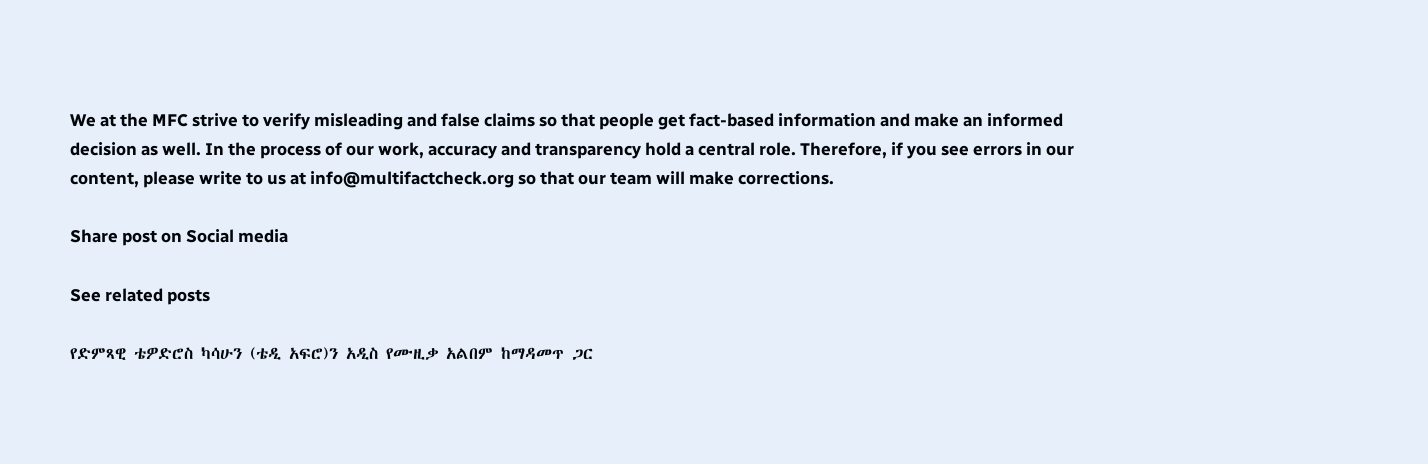We at the MFC strive to verify misleading and false claims so that people get fact-based information and make an informed decision as well. In the process of our work, accuracy and transparency hold a central role. Therefore, if you see errors in our content, please write to us at info@multifactcheck.org so that our team will make corrections.

Share post on Social media

See related posts

የድምጻዊ ቴዎድሮስ ካሳሁን (ቴዲ አፍሮ)ን አዲስ የሙዚቃ አልበም ከማዳመጥ ጋር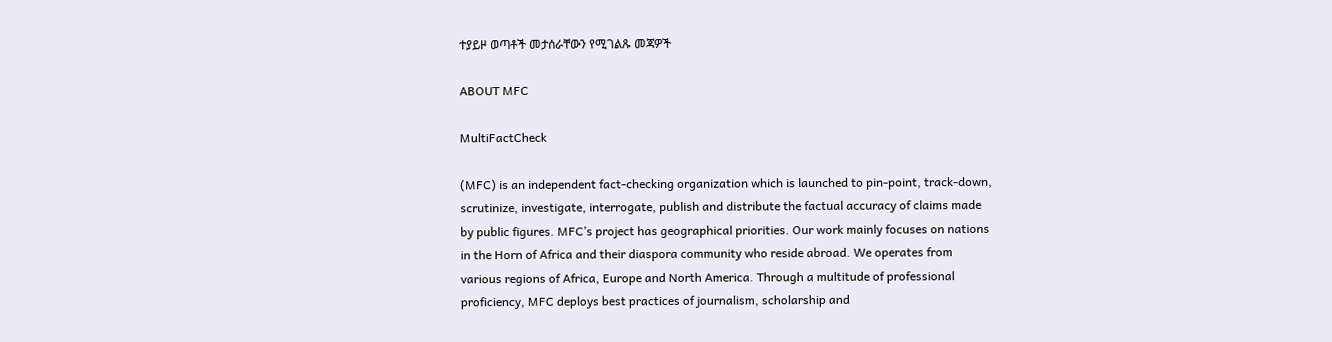ተያይዞ ወጣቶች መታሰራቸውን የሚገልጹ መጃዎች

ABOUT MFC

MultiFactCheck

(MFC) is an independent fact-checking organization which is launched to pin-point, track-down, scrutinize, investigate, interrogate, publish and distribute the factual accuracy of claims made by public figures. MFC’s project has geographical priorities. Our work mainly focuses on nations in the Horn of Africa and their diaspora community who reside abroad. We operates from various regions of Africa, Europe and North America. Through a multitude of professional proficiency, MFC deploys best practices of journalism, scholarship and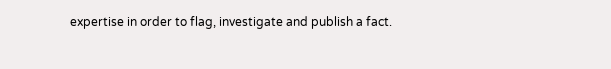expertise in order to flag, investigate and publish a fact.